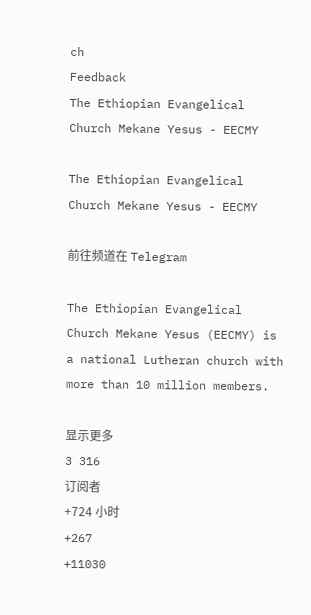ch
Feedback
The Ethiopian Evangelical Church Mekane Yesus - EECMY

The Ethiopian Evangelical Church Mekane Yesus - EECMY

前往频道在 Telegram

The Ethiopian Evangelical Church Mekane Yesus (EECMY) is a national Lutheran church with more than 10 million members.

显示更多
3 316
订阅者
+724 小时
+267
+11030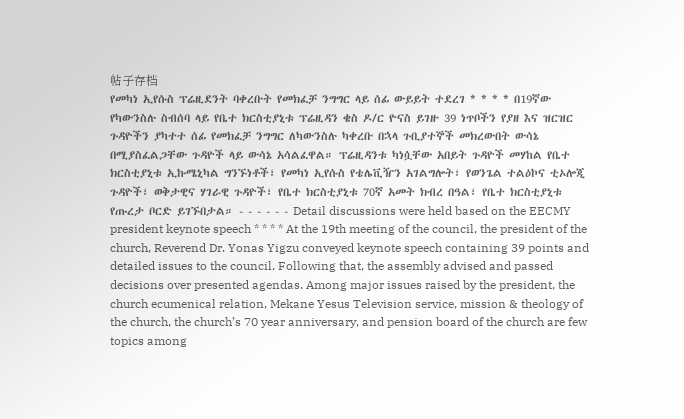帖子存档
የመካነ ኢየሱስ ፕሬዚደንት ባቀረቡት የመክፈቻ ንግግር ላይ ሰፊ ውይይት ተደረገ * * * * በ19ኛው የካውንስሉ ስብሰባ ላይ የቤተ ክርስቲያኒቱ ፕሬዚዳን ቄስ ዶ/ር ዮናስ ይገዙ 39 ነጥቦችን የያዘ እና ዝርዝር ጉዳዮችን ያካተተ ሰፊ የመክፈቻ ንግግር ለካውንስሉ ካቀረቡ በኋላ ጉቢያተኞች መክረውበት ውሳኔ በሚያስፈልጋቸው ጉዳዮች ላይ ውሳኔ አሳልፈዋል። ፕሬዚዳንቱ ካነሷቸው አበይት ጉዳዮች መሃከል የቤተ ክርስቲያኒቱ ኢኩሜኒካል ግንኙነቶች፣ የመካነ ኢየሱስ የቴሌቪዥን አገልግሎት፣ የወንጌል ተልዕኮና ቲኦሎጂ ጉዳዮች፣ ወቅታዊና ሃገራዊ ጉዳዮች፣ የቤተ ክርስቲያኒቱ 70ኛ አመት ክብረ በዓል፣ የቤተ ክርስቲያኒቱ የጡረታ ቦርድ ይገኙበታል። - - - - - - Detail discussions were held based on the EECMY president keynote speech * * * * At the 19th meeting of the council, the president of the church, Reverend Dr. Yonas Yigzu conveyed keynote speech containing 39 points and detailed issues to the council. Following that, the assembly advised and passed decisions over presented agendas. Among major issues raised by the president, the church ecumenical relation, Mekane Yesus Television service, mission & theology of the church, the church’s 70 year anniversary, and pension board of the church are few topics among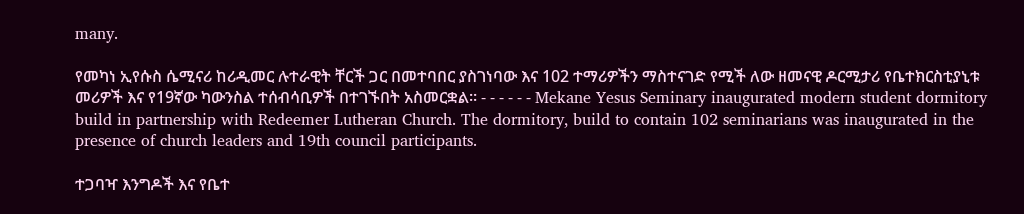many.

የመካነ ኢየሱስ ሴሚናሪ ከሪዲመር ሉተራዊት ቸርች ጋር በመተባበር ያስገነባው እና 102 ተማሪዎችን ማስተናገድ የሚች ለው ዘመናዊ ዶርሚታሪ የቤተክርስቲያኒቱ መሪዎች እና የ19ኛው ካውንስል ተሰብሳቢዎች በተገኙበት አስመርቋል። - - - - - - Mekane Yesus Seminary inaugurated modern student dormitory build in partnership with Redeemer Lutheran Church. The dormitory, build to contain 102 seminarians was inaugurated in the presence of church leaders and 19th council participants.

ተጋባዣ እንግዶች እና የቤተ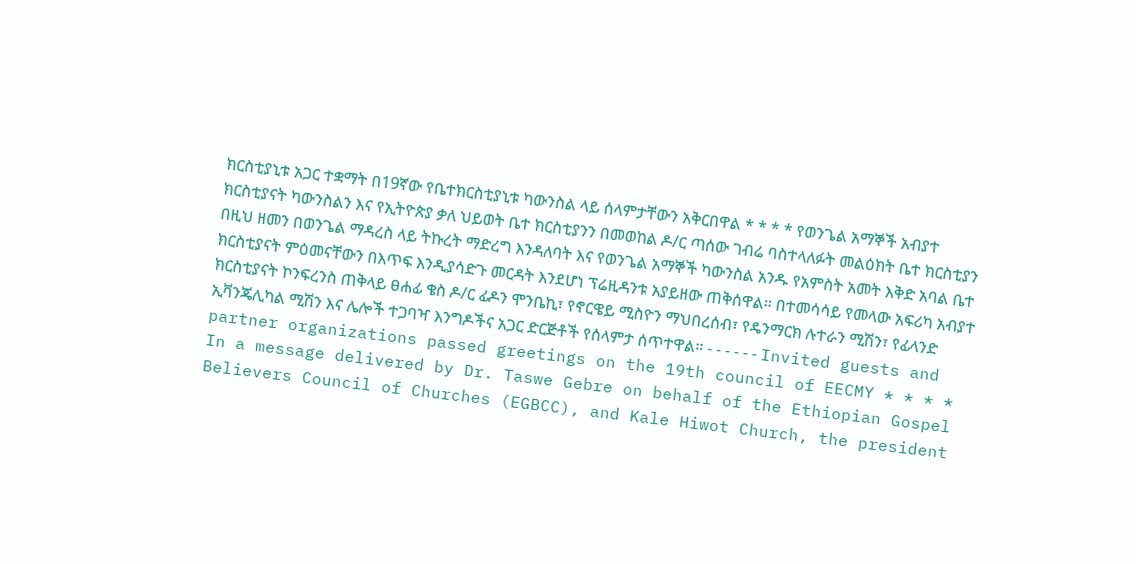ክርስቲያኒቱ አጋር ተቋማት በ19ኛው የቤተክርስቲያኒቱ ካውንስል ላይ ሰላምታቸውን አቅርበዋል * * * * የወንጌል አማኞች አብያተ ክርስቲያናት ካውንስልን እና የኢትዮጵያ ቃለ ህይወት ቤተ ክርስቲያንን በመወከል ዶ/ር ጣሰው ገብሬ ባስተላለፉት መልዕክት ቤተ ክርስቲያን በዚህ ዘመን በወንጌል ማዳረስ ላይ ትኩረት ማድረግ እንዳለባት እና የወንጌል አማኞች ካውንስል አንዱ የአምስት አመት እቅድ አባል ቤተ ክርስቲያናት ምዕመናቸውን በእጥፍ እንዲያሳድጉ መርዳት እንደሆነ ፕሬዚዳንቱ አያይዘው ጠቅሰዋል። በተመሳሳይ የመላው አፍሪካ አብያተ ክርስቲያናት ኮንፍረንስ ጠቅላይ ፀሐፊ ቄስ ዶ/ር ፊዶን ሞንቤኪ፣ የኖርዌይ ሚስዮን ማህበረሰብ፣ የዴንማርክ ሉተራን ሚሽን፣ የፊላንድ ኢቫንጄሊካል ሚሽን እና ሌሎች ተጋባዣ እንግዶችና አጋር ድርጅቶች የሰላምታ ሰጥተዋል። - - - - - - Invited guests and partner organizations passed greetings on the 19th council of EECMY * * * * In a message delivered by Dr. Taswe Gebre on behalf of the Ethiopian Gospel Believers Council of Churches (EGBCC), and Kale Hiwot Church, the president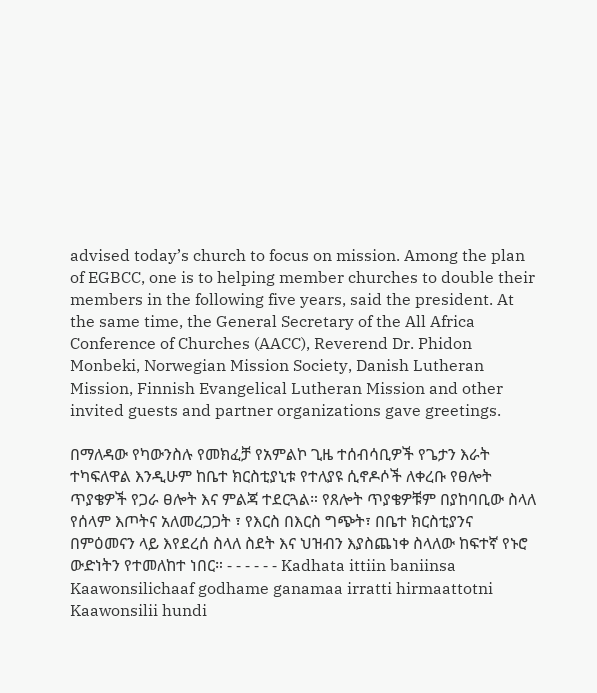advised today’s church to focus on mission. Among the plan of EGBCC, one is to helping member churches to double their members in the following five years, said the president. At the same time, the General Secretary of the All Africa Conference of Churches (AACC), Reverend Dr. Phidon Monbeki, Norwegian Mission Society, Danish Lutheran Mission, Finnish Evangelical Lutheran Mission and other invited guests and partner organizations gave greetings.

በማለዳው የካውንስሉ የመክፈቻ የአምልኮ ጊዜ ተሰብሳቢዎች የጌታን እራት ተካፍለዋል እንዲሁም ከቤተ ክርስቲያኒቱ የተለያዩ ሲኖዶሶች ለቀረቡ የፀሎት ጥያቄዎች የጋራ ፀሎት እና ምልጃ ተደርጓል። የጸሎት ጥያቄዎቹም በያከባቢው ስላለ የሰላም እጦትና አለመረጋጋት ፣ የእርስ በእርስ ግጭት፣ በቤተ ክርስቲያንና በምዕመናን ላይ እየደረሰ ስላለ ስደት እና ህዝብን እያስጨነቀ ስላለው ከፍተኛ የኑሮ ውድነትን የተመለከተ ነበር። - - - - - - Kadhata ittiin baniinsa Kaawonsilichaaf godhame ganamaa irratti hirmaattotni Kaawonsilii hundi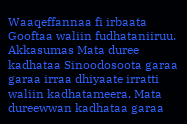Waaqeffannaa fi irbaata Gooftaa waliin fudhataniiruu. Akkasumas Mata duree kadhataa Sinoodosoota garaa garaa irraa dhiyaate irratti waliin kadhatameera. Mata dureewwan kadhataa garaa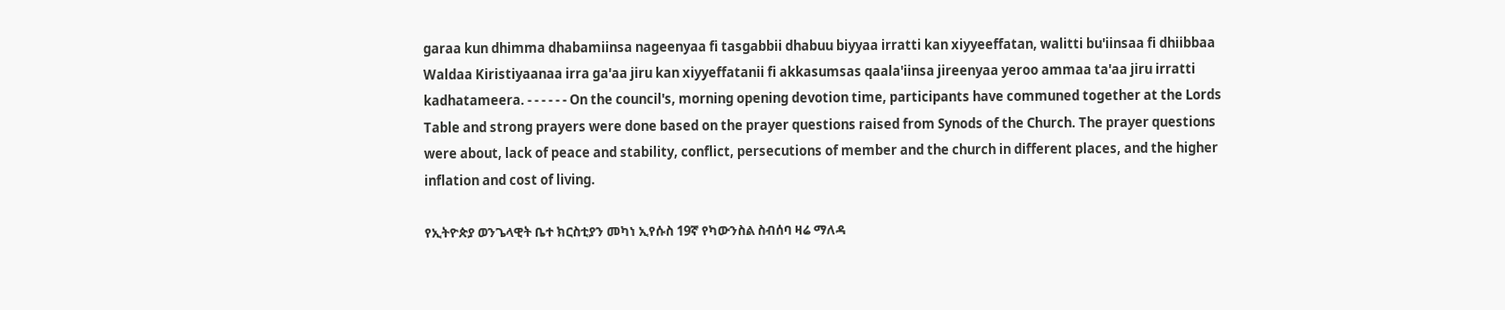garaa kun dhimma dhabamiinsa nageenyaa fi tasgabbii dhabuu biyyaa irratti kan xiyyeeffatan, walitti bu'iinsaa fi dhiibbaa Waldaa Kiristiyaanaa irra ga'aa jiru kan xiyyeffatanii fi akkasumsas qaala'iinsa jireenyaa yeroo ammaa ta'aa jiru irratti kadhatameera. - - - - - - On the council's, morning opening devotion time, participants have communed together at the Lords Table and strong prayers were done based on the prayer questions raised from Synods of the Church. The prayer questions were about, lack of peace and stability, conflict, persecutions of member and the church in different places, and the higher inflation and cost of living.

የኢትዮጵያ ወንጌላዊት ቤተ ክርስቲያን መካነ ኢየሱስ 19ኛ የካውንስል ስብሰባ ዛሬ ማለዳ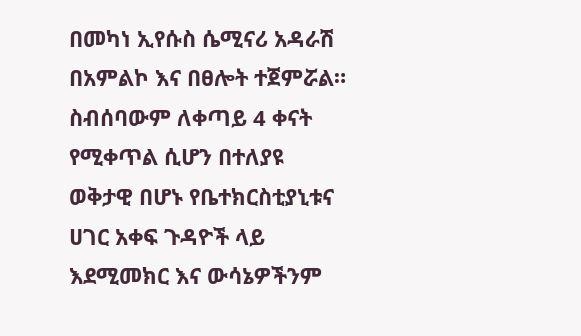በመካነ ኢየሱስ ሴሚናሪ አዳራሽ በአምልኮ እና በፀሎት ተጀምሯል። ስብሰባውም ለቀጣይ 4 ቀናት የሚቀጥል ሲሆን በተለያዩ ወቅታዊ በሆኑ የቤተክርስቲያኒቱና ሀገር አቀፍ ጉዳዮች ላይ እደሚመክር እና ውሳኔዎችንም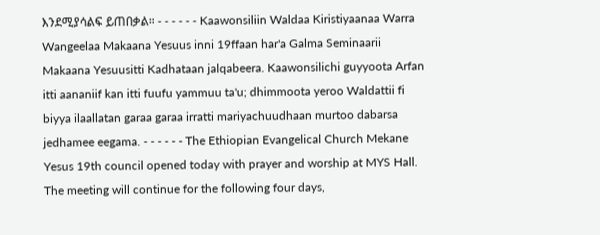እንደሚያሳልፍ ይጠበቃል። - - - - - - Kaawonsiliin Waldaa Kiristiyaanaa Warra Wangeelaa Makaana Yesuus inni 19ffaan har'a Galma Seminaarii Makaana Yesuusitti Kadhataan jalqabeera. Kaawonsilichi guyyoota Arfan itti aananiif kan itti fuufu yammuu ta'u; dhimmoota yeroo Waldattii fi biyya ilaallatan garaa garaa irratti mariyachuudhaan murtoo dabarsa jedhamee eegama. - - - - - - The Ethiopian Evangelical Church Mekane Yesus 19th council opened today with prayer and worship at MYS Hall. The meeting will continue for the following four days,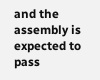and the assembly is expected to pass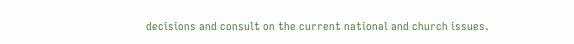decisions and consult on the current national and church issues.